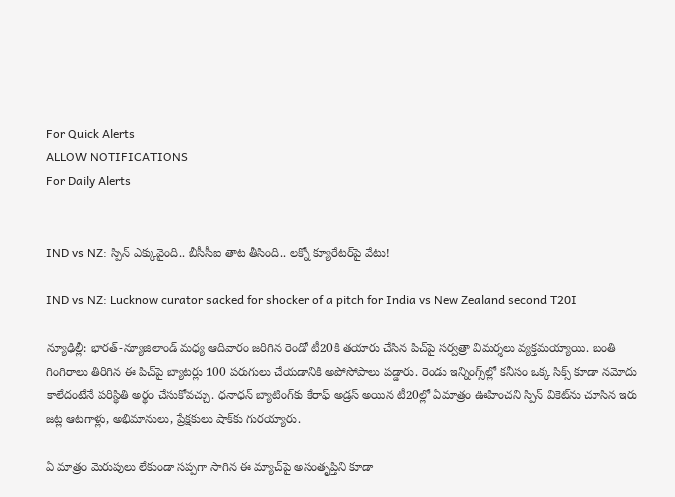For Quick Alerts
ALLOW NOTIFICATIONS
For Daily Alerts


IND vs NZ: స్పిన్ ఎక్కువైంది.. బీసీసీఐ తాట తీసింది.. లక్నో క్యూరేటర్‌పై వేటు!

IND vs NZ: Lucknow curator sacked for shocker of a pitch for India vs New Zealand second T20I

న్యూఢిల్లీ: భారత్-న్యూజిలాండ్ మధ్య ఆదివారం జరిగిన రెండో టీ20కి తయారు చేసిన పిచ్‌పై సర్వత్రా విమర్శలు వ్యక్తమయ్యాయి. బంతి గింగిరాలు తిరిగిన ఈ పిచ్‌పై బ్యాటర్లు 100 పరుగులు చేయడానికి అపోసోపాలు పడ్డారు. రెండు ఇన్నింగ్స్‌ల్లో కనీసం ఒక్క సిక్స్ కూడా నమోదు కాలేదంటేనే పరిస్థితి అర్థం చేసుకోవచ్చు. ధనాధన్ బ్యాటింగ్‌కు కేరాఫ్ అడ్రస్ అయిన టీ20ల్లో ఏమాత్రం ఊహించని స్పిన్ వికెట్‌ను చూసిన ఇరు జట్ల ఆటగాళ్లు, అభిమానులు, ప్రేక్షకులు షాక్‌కు గురయ్యారు.

ఏ మాత్రం మెరుపులు లేకుండా సప్పగా సాగిన ఈ మ్యాచ్‌పై అసంతృప్తిని కూడా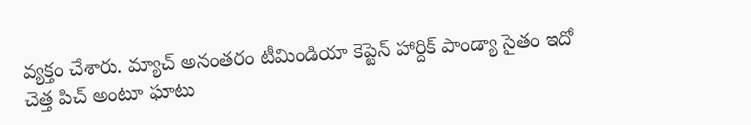వ్యక్తం చేశారు. మ్యాచ్ అనంతరం టీమిండియా కెప్టెన్ హార్దిక్ పాండ్యా సైతం ఇదో చెత్త పిచ్ అంటూ ఘాటు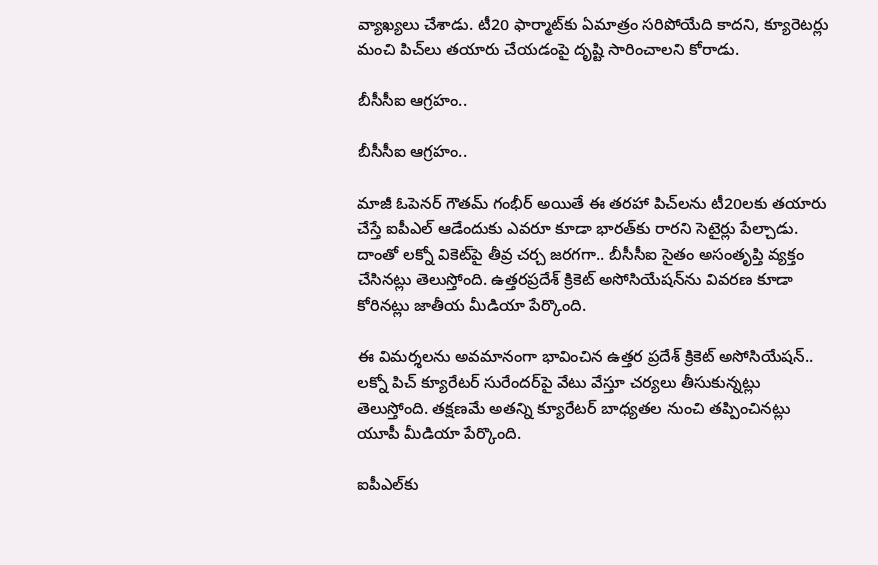వ్యాఖ్యలు చేశాడు. టీ20 ఫార్మాట్‌కు ఏమాత్రం సరిపోయేది కాదని, క్యూరెటర్లు మంచి పిచ్‌లు తయారు చేయడంపై దృష్టి సారించాలని కోరాడు.

బీసీసీఐ ఆగ్రహం..

బీసీసీఐ ఆగ్రహం..

మాజీ ఓపెనర్ గౌతమ్ గంభీర్ అయితే ఈ తరహా పిచ్‌లను టీ20లకు తయారు చేస్తే ఐపీఎల్ ఆడేందుకు ఎవరూ కూడా భారత్‌కు రారని సెటైర్లు పేల్చాడు. దాంతో లక్నో వికెట్‌పై తీవ్ర చర్చ జరగగా.. బీసీసీఐ సైతం అసంతృప్తి వ్యక్తం చేసినట్లు తెలుస్తోంది. ఉత్తరప్రదేశ్ క్రికెట్ అసోసియేషన్‌ను వివరణ కూడా కోరినట్లు జాతీయ మీడియా పేర్కొంది.

ఈ విమర్శలను అవమానంగా భావించిన ఉత్తర ప్రదేశ్ క్రికెట్ అసోసియేషన్.. లక్నో పిచ్ క్యూరేటర్ సురేందర్‌పై వేటు వేస్తూ చర్యలు తీసుకున్నట్లు తెలుస్తోంది. తక్షణమే అతన్ని క్యూరేటర్ బాధ్యతల నుంచి తప్పించినట్లు యూపీ మీడియా పేర్కొంది.

ఐపీఎల్‌కు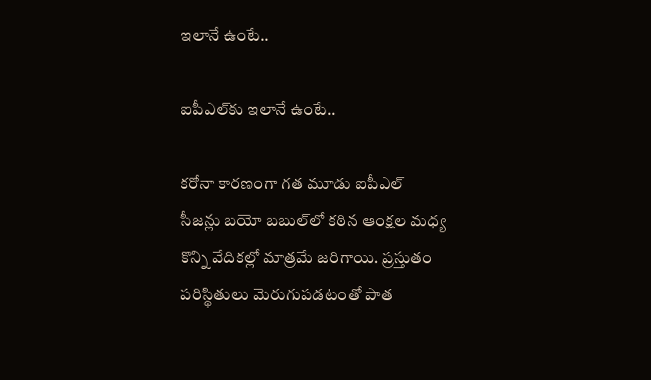ఇలానే ఉంటే..

ఐపీఎల్‌కు ఇలానే ఉంటే..

కరోనా కారణంగా గత మూడు ఐపీఎల్ సీజన్లు బయో బబుల్‌లో కఠిన ఆంక్షల మధ్య కొన్ని వేదికల్లో మాత్రమే జరిగాయి. ప్రస్తుతం పరిస్థితులు మెరుగుపడటంతో పాత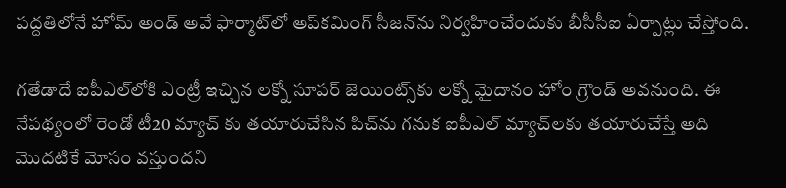పద్దతిలోనే హోమ్ అండ్ అవే ఫార్మాట్‌లో అప్‌కమింగ్ సీజన్‌ను నిర్వహించేందుకు బీసీసీఐ ఏర్పాట్లు చేస్తోంది.

గతేడాదే ఐపీఎల్‌లోకి ఎంట్రీ ఇచ్చిన లక్నో సూపర్ జెయింట్స్‌కు లక్నో మైదానం హోం గ్రౌండ్ అవనుంది. ఈ నేపథ్యంలో రెండో టీ20 మ్యాచ్ కు తయారుచేసిన పిచ్‌ను గనుక ఐపీఎల్ మ్యాచ్‌లకు తయారుచేస్తే అది మొదటికే మోసం వస్తుందని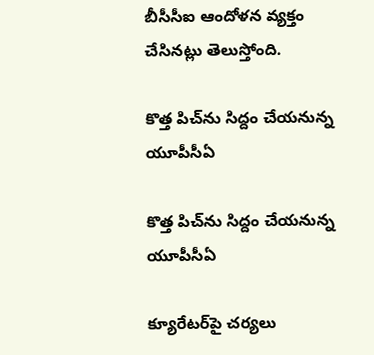బీసీసీఐ ఆందోళన వ్యక్తం చేసినట్లు తెలుస్తోంది.

కొత్త పిచ్‌ను సిద్దం చేయనున్న యూపీసీఏ

కొత్త పిచ్‌ను సిద్దం చేయనున్న యూపీసీఏ

క్యూరేటర్‌పై చర్యలు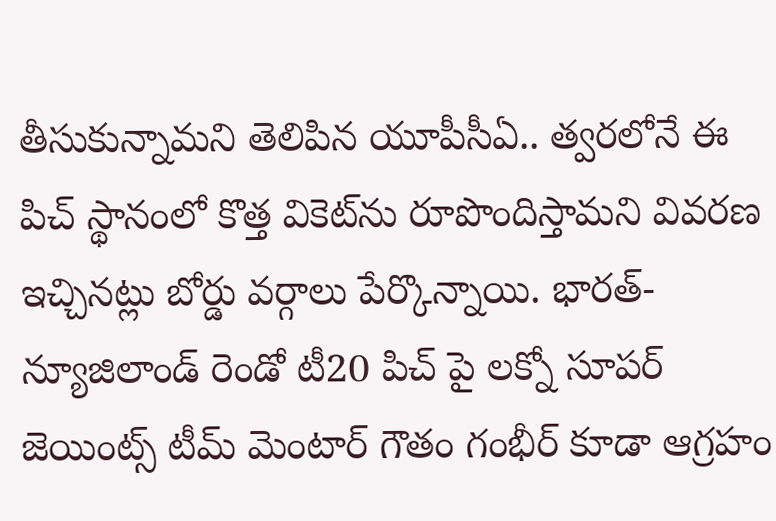తీసుకున్నామని తెలిపిన యూపీసీఏ.. త్వరలోనే ఈ పిచ్ స్థానంలో కొత్త వికెట్‌ను రూపొందిస్తామని వివరణ ఇచ్చినట్లు బోర్డు వర్గాలు పేర్కొన్నాయి. భారత్-న్యూజిలాండ్ రెండో టీ20 పిచ్ పై లక్నో సూపర్ జెయింట్స్ టీమ్ మెంటార్ గౌతం గంభీర్ కూడా ఆగ్రహం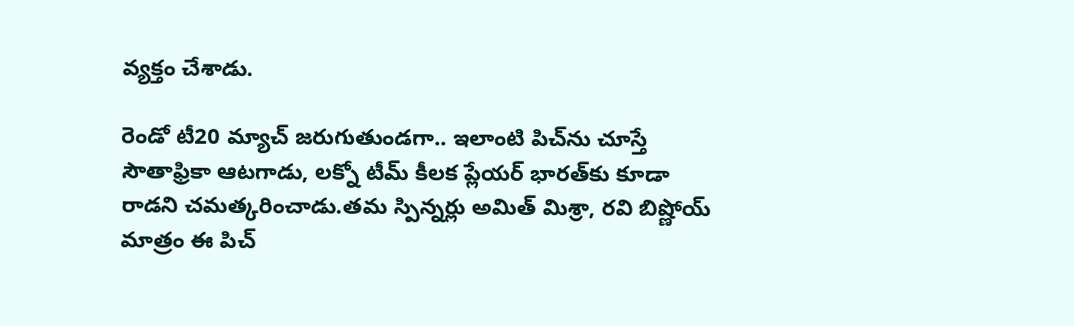వ్యక్తం చేశాడు.

రెండో టీ20 మ్యాచ్ జరుగుతుండగా.. ఇలాంటి పిచ్‌ను చూస్తే సౌతాఫ్రికా ఆటగాడు, లక్నో టీమ్ కీలక ప్లేయర్ భారత్‌కు కూడా రాడని చమత్కరించాడు.తమ స్పిన్నర్లు అమిత్ మిశ్రా, రవి బిష్ణోయ్ మాత్రం ఈ పిచ్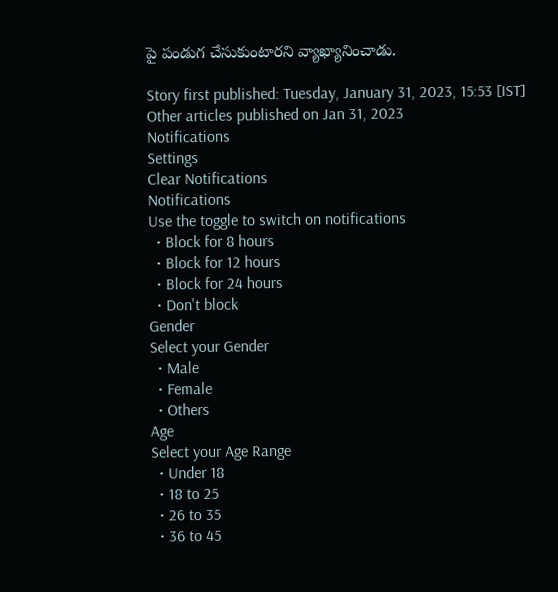పై పండుగ చేసుకుంటారని వ్యాఖ్యానించాడు.

Story first published: Tuesday, January 31, 2023, 15:53 [IST]
Other articles published on Jan 31, 2023
Notifications
Settings
Clear Notifications
Notifications
Use the toggle to switch on notifications
  • Block for 8 hours
  • Block for 12 hours
  • Block for 24 hours
  • Don't block
Gender
Select your Gender
  • Male
  • Female
  • Others
Age
Select your Age Range
  • Under 18
  • 18 to 25
  • 26 to 35
  • 36 to 45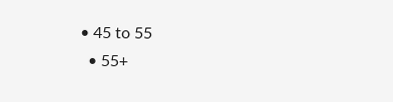• 45 to 55
  • 55+